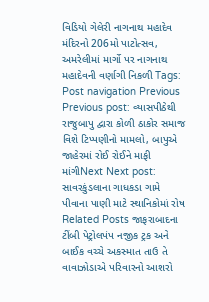વિડિયો ગેલેરી નાગનાથ મહાદેવ મંદિરનો 206મો પાટોત્સવ, અમરેલીમાં માર્ગો પર નાગનાથ મહાદેવની વર્ણાગી નિકળી Tags: Post navigation Previous Previous post: વ્યાસપીઠેથી રાજુબાપુ દ્વારા કોળી ઠાકોર સમાજ વિશે ટિપ્પણીનો મામલો, બાપુએ જાહેરમાં રોઈ રોઈને માફી માંગીNext Next post: સાવરકુંડલાના ગાધકડા ગામે પીવાના પાણી માટે સ્થાનિકોમાં રોષ Related Posts જાફરાબાદના ટીંબી પેટ્રોલપંપ નજીક ટ્રક અને બાઈક વચ્ચે અકસ્માત તાઉ તે વાવાઝોડાએ પરિવારનો આશરો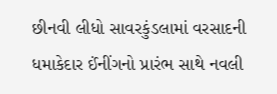છીનવી લીધો સાવરકુંડલામાં વરસાદની ધમાકેદાર ઈંનીંગનો પ્રારંભ સાથે નવલી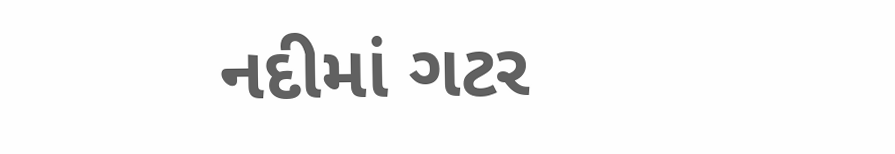નદીમાં ગટર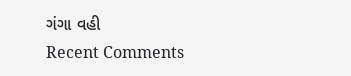ગંગા વહી
Recent Comments